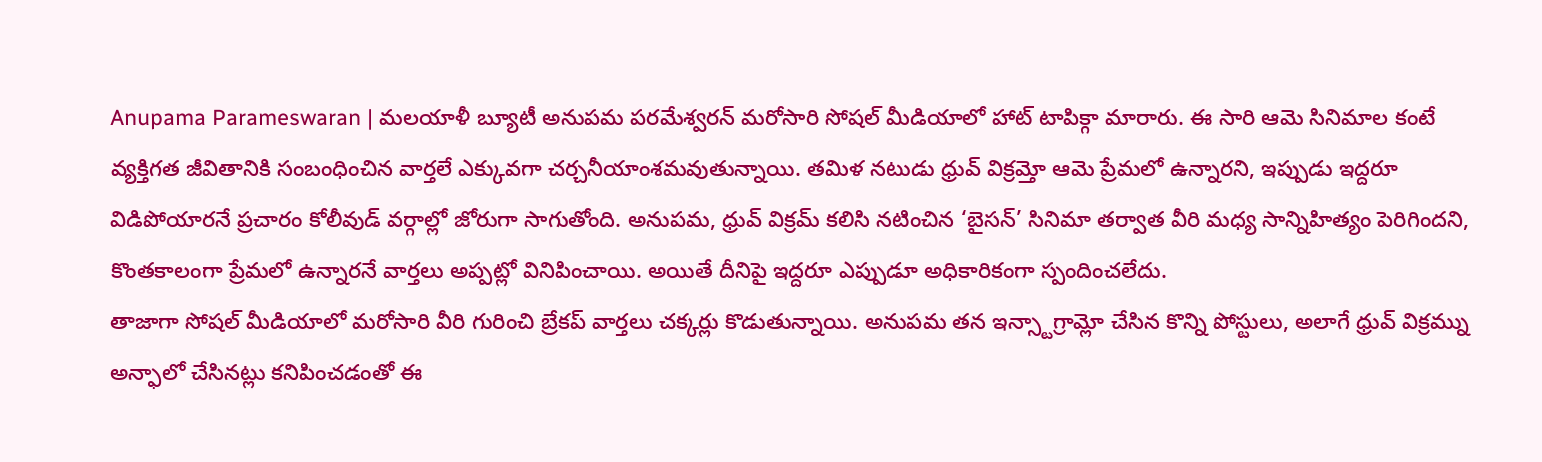Anupama Parameswaran | మలయాళీ బ్యూటీ అనుపమ పరమేశ్వరన్ మరోసారి సోషల్ మీడియాలో హాట్ టాపిక్గా మారారు. ఈ సారి ఆమె సినిమాల కంటే వ్యక్తిగత జీవితానికి సంబంధించిన వార్తలే ఎక్కువగా చర్చనీయాంశమవుతున్నాయి. తమిళ నటుడు ధ్రువ్ విక్రమ్తో ఆమె ప్రేమలో ఉన్నారని, ఇప్పుడు ఇద్దరూ విడిపోయారనే ప్రచారం కోలీవుడ్ వర్గాల్లో జోరుగా సాగుతోంది. అనుపమ, ధ్రువ్ విక్రమ్ కలిసి నటించిన ‘బైసన్’ సినిమా తర్వాత వీరి మధ్య సాన్నిహిత్యం పెరిగిందని, కొంతకాలంగా ప్రేమలో ఉన్నారనే వార్తలు అప్పట్లో వినిపించాయి. అయితే దీనిపై ఇద్దరూ ఎప్పుడూ అధికారికంగా స్పందించలేదు.
తాజాగా సోషల్ మీడియాలో మరోసారి వీరి గురించి బ్రేకప్ వార్తలు చక్కర్లు కొడుతున్నాయి. అనుపమ తన ఇన్స్టాగ్రామ్లో చేసిన కొన్ని పోస్టులు, అలాగే ధ్రువ్ విక్రమ్ను అన్ఫాలో చేసినట్లు కనిపించడంతో ఈ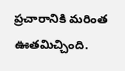ప్రచారానికి మరింత ఊతమిచ్చింది.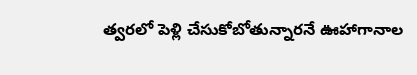త్వరలో పెళ్లి చేసుకోబోతున్నారనే ఊహాగానాల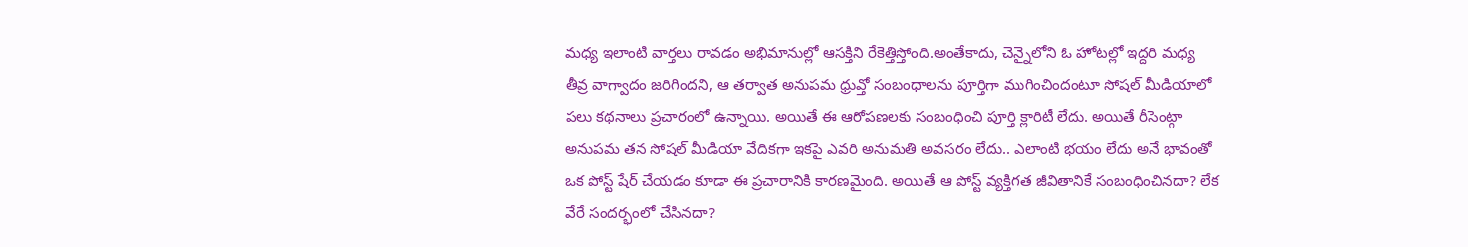మధ్య ఇలాంటి వార్తలు రావడం అభిమానుల్లో ఆసక్తిని రేకెత్తిస్తోంది.అంతేకాదు, చెన్నైలోని ఓ హోటల్లో ఇద్దరి మధ్య తీవ్ర వాగ్వాదం జరిగిందని, ఆ తర్వాత అనుపమ ధ్రువ్తో సంబంధాలను పూర్తిగా ముగించిందంటూ సోషల్ మీడియాలో పలు కథనాలు ప్రచారంలో ఉన్నాయి. అయితే ఈ ఆరోపణలకు సంబంధించి పూర్తి క్లారిటీ లేదు. అయితే రీసెంట్గా అనుపమ తన సోషల్ మీడియా వేదికగా ఇకపై ఎవరి అనుమతి అవసరం లేదు.. ఎలాంటి భయం లేదు అనే భావంతో ఒక పోస్ట్ షేర్ చేయడం కూడా ఈ ప్రచారానికి కారణమైంది. అయితే ఆ పోస్ట్ వ్యక్తిగత జీవితానికే సంబంధించినదా? లేక వేరే సందర్భంలో చేసినదా?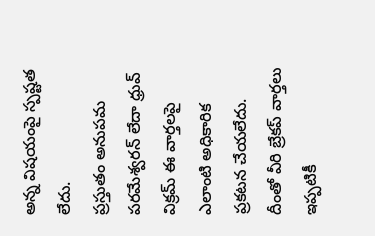అన్న విషయంపై స్పష్టత లేదు.
ప్రస్తుతం అనుపమ పరమేశ్వరన్ లేదా ధ్రువ్ విక్రమ్ ఈ వార్తలపై ఎలాంటి అధికారిక ప్రకటన చేయలేదు. దీంతో వీరి బ్రేకప్ వార్తలు ఇప్పటికీ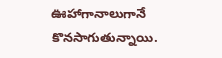ఊహాగానాలుగానే కొనసాగుతున్నాయి.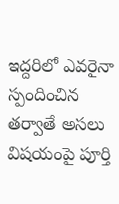ఇద్దరిలో ఎవరైనా స్పందించిన తర్వాతే అసలు విషయంపై పూర్తి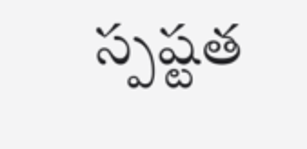స్పష్టత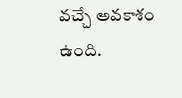వచ్చే అవకాశం ఉంది.